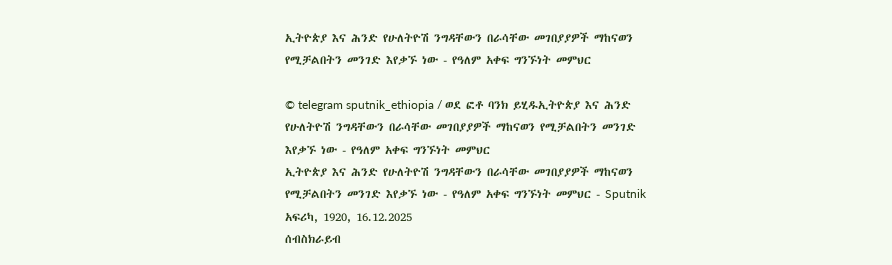ኢትዮጵያ እና ሕንድ የሁለትዮሽ ንግዳቸውን በራሳቸው መገበያያዎች ማከናወን የሚቻልበትን መንገድ እየቃኙ ነው - የዓለም አቀፍ ግንኙነት መምህር

© telegram sputnik_ethiopia / ወደ ፎቶ ባንክ ይሂዱኢትዮጵያ እና ሕንድ የሁለትዮሽ ንግዳቸውን በራሳቸው መገበያያዎች ማከናወን የሚቻልበትን መንገድ እየቃኙ ነው - የዓለም አቀፍ ግንኙነት መምህር
ኢትዮጵያ እና ሕንድ የሁለትዮሽ ንግዳቸውን በራሳቸው መገበያያዎች ማከናወን የሚቻልበትን መንገድ እየቃኙ ነው - የዓለም አቀፍ ግንኙነት መምህር - Sputnik አፍሪካ, 1920, 16.12.2025
ሰብስክራይብ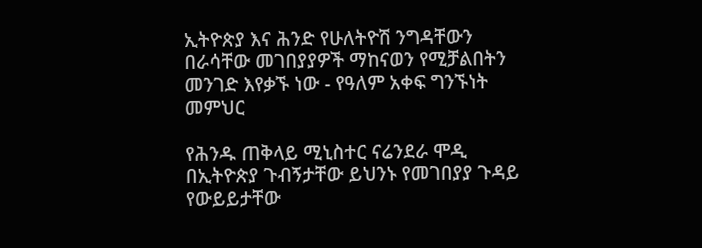ኢትዮጵያ እና ሕንድ የሁለትዮሽ ንግዳቸውን በራሳቸው መገበያያዎች ማከናወን የሚቻልበትን መንገድ እየቃኙ ነው - የዓለም አቀፍ ግንኙነት መምህር

የሕንዱ ጠቅላይ ሚኒስተር ናሬንደራ ሞዲ በኢትዮጵያ ጉብኝታቸው ይህንኑ የመገበያያ ጉዳይ የውይይታቸው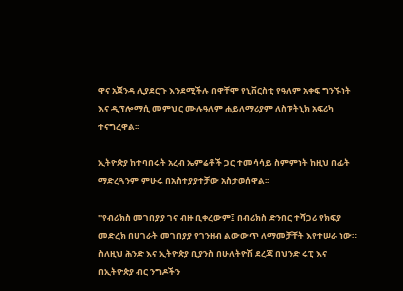ዋና አጀንዳ ሊያደርጉ እንደሚችሉ በዋቸሞ የኒቨርስቲ የዓለም አቀፍ ግንኙነት እና ዲፕሎማሲ መምህር ሙሉዓለም ሐይለማሪያም ለስፑትኒክ አፍሪካ ተናግረዋል፡፡

ኢትዮጵያ ከተባበሩት አረብ ኤምሬቶች ጋር ተመሳሳይ ስምምነት ከዚህ በፊት ማድረጓንም ምሁሩ በአስተያያተቻው አስታወሰዋል፡፡

"የብሪክስ መገበያያ ገና ብዙ ቢቀረውም፤ በብሪክስ ድንበር ተሻጋሪ የክፍያ መድረክ በሀገራት መገበያያ የገንዘብ ልውውጥ ለማመቻቸት እየተሠራ ነው። ስለዚህ ሕንድ እና ኢትዮጵያ ቢያንስ በሁለትዮሽ ደረጃ በህንድ ሩፒ እና በኢትዮጵያ ብር ንግዶችን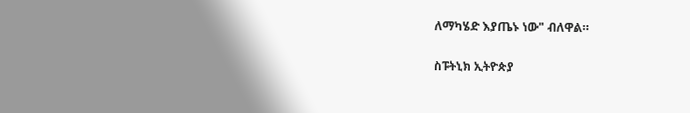ለማካሄድ እያጤኑ ነው" ብለዋል።

ስፑትኒክ ኢትዮጵያ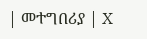| መተግበሪያ | X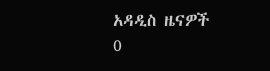አዳዲስ ዜናዎች
0